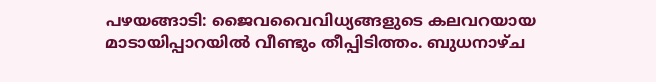പഴയങ്ങാടി: ജൈവവൈവിധ്യങ്ങളുടെ കലവറയായ മാടായിപ്പാറയിൽ വീണ്ടും തീപ്പിടിത്തം. ബുധനാഴ്ച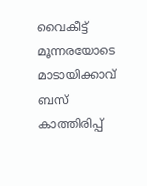വൈകീട്ട് മൂന്നരയോടെ മാടായിക്കാവ് ബസ് കാത്തിരിപ്പ്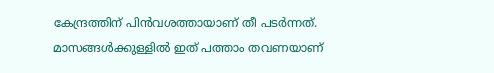കേന്ദ്രത്തിന് പിൻവശത്തായാണ് തീ പടർന്നത്. മാസങ്ങൾക്കുള്ളിൽ ഇത് പത്താം തവണയാണ്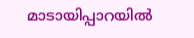മാടായിപ്പാറയിൽ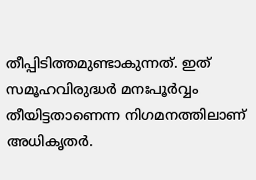തീപ്പിടിത്തമുണ്ടാകുന്നത്. ഇത് സമൂഹവിരുദ്ധർ മനഃപൂർവ്വം തീയിട്ടതാണെന്ന നിഗമനത്തിലാണ് അധികൃതർ.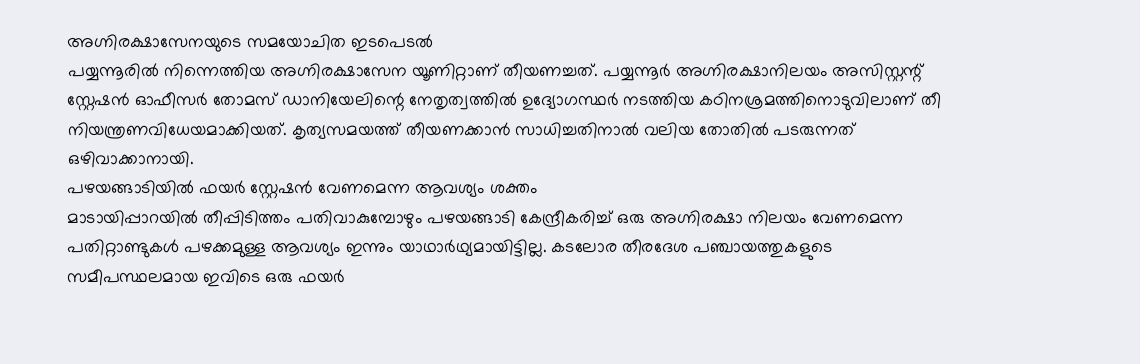അഗ്നിരക്ഷാസേനയുടെ സമയോചിത ഇടപെടൽ
പയ്യന്നൂരിൽ നിന്നെത്തിയ അഗ്നിരക്ഷാസേന യൂണിറ്റാണ് തീയണച്ചത്. പയ്യന്നൂർ അഗ്നിരക്ഷാനിലയം അസിസ്റ്റന്റ് സ്റ്റേഷൻ ഓഫീസർ തോമസ് ഡാനിയേലിന്റെ നേതൃത്വത്തിൽ ഉദ്യോഗസ്ഥർ നടത്തിയ കഠിനശ്രമത്തിനൊടുവിലാണ് തീ നിയന്ത്രണവിധേയമാക്കിയത്. കൃത്യസമയത്ത് തീയണക്കാൻ സാധിച്ചതിനാൽ വലിയ തോതിൽ പടരുന്നത് ഒഴിവാക്കാനായി.
പഴയങ്ങാടിയിൽ ഫയർ സ്റ്റേഷൻ വേണമെന്ന ആവശ്യം ശക്തം
മാടായിപ്പാറയിൽ തീപ്പിടിത്തം പതിവാകുമ്പോഴും പഴയങ്ങാടി കേന്ദ്രീകരിച്ച് ഒരു അഗ്നിരക്ഷാ നിലയം വേണമെന്ന പതിറ്റാണ്ടുകൾ പഴക്കമുള്ള ആവശ്യം ഇന്നും യാഥാർഥ്യമായിട്ടില്ല. കടലോര തീരദേശ പഞ്ചായത്തുകളുടെ സമീപസ്ഥലമായ ഇവിടെ ഒരു ഫയർ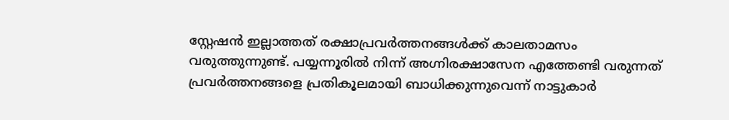സ്റ്റേഷൻ ഇല്ലാത്തത് രക്ഷാപ്രവർത്തനങ്ങൾക്ക് കാലതാമസം വരുത്തുന്നുണ്ട്. പയ്യന്നൂരിൽ നിന്ന് അഗ്നിരക്ഷാസേന എത്തേണ്ടി വരുന്നത് പ്രവർത്തനങ്ങളെ പ്രതികൂലമായി ബാധിക്കുന്നുവെന്ന് നാട്ടുകാർ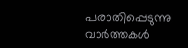പരാതിപ്പെടുന്നു
വാർത്തകൾ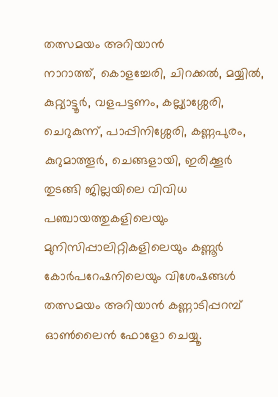തത്സമയം അറിയാൻ
നാറാത്ത്, കൊളച്ചേരി, ചിറക്കൽ, മയ്യിൽ, കുറ്റ്യാട്ടൂർ, വളപട്ടണം, കല്ല്യാശ്ശേരി, ചെറുകുന്ന്, പാപ്പിനിശ്ശേരി, കണ്ണപുരം, കുറുമാത്തൂർ, ചെങ്ങളായി, ഇരിക്കൂർ തുടങ്ങി ജില്ലയിലെ വിവിധ പഞ്ചായത്തുകളിലെയും മുനിസിപ്പാലിറ്റികളിലെയും കണ്ണൂർ കോർപറേഷനിലെയും വിശേഷങ്ങൾ തത്സമയം അറിയാൻ കണ്ണാടിപ്പറമ്പ് ഓൺലൈൻ ഫോളോ ചെയ്യൂ.